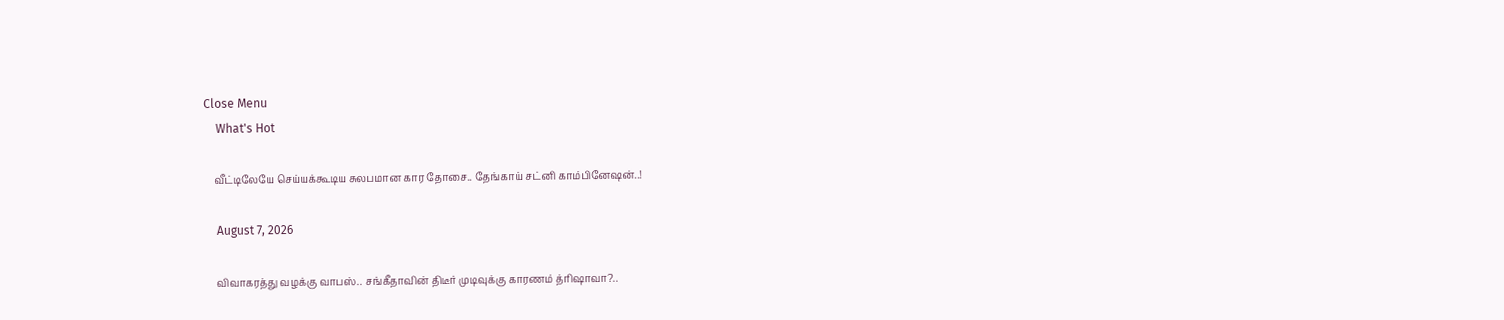Close Menu
    What's Hot

    வீட்டிலேயே செய்யக்கூடிய சுலபமான கார தோசை.. தேங்காய் சட்னி காம்பினேஷன்..!

    August 7, 2026

    விவாகரத்து வழக்கு வாபஸ்.. சங்கீதாவின் திடீர் முடிவுக்கு காரணம் த்ரிஷாவா?..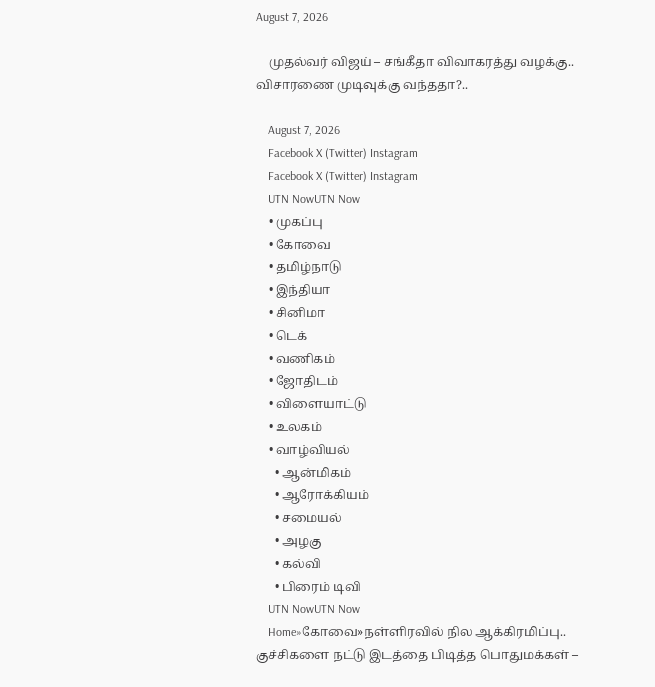August 7, 2026

    முதல்வர் விஜய் – சங்கீதா விவாகரத்து வழக்கு.. விசாரணை முடிவுக்கு வந்ததா?..

    August 7, 2026
    Facebook X (Twitter) Instagram
    Facebook X (Twitter) Instagram
    UTN NowUTN Now
    • முகப்பு
    • கோவை
    • தமிழ்நாடு
    • இந்தியா
    • சினிமா
    • டெக்
    • வணிகம்
    • ஜோதிடம்
    • விளையாட்டு
    • உலகம்
    • வாழ்வியல்
      • ஆன்மிகம்
      • ஆரோக்கியம்
      • சமையல்
      • அழகு
      • கல்வி
      • பிரைம் டிவி
    UTN NowUTN Now
    Home»கோவை»நள்ளிரவில் நில ஆக்கிரமிப்பு.. குச்சிகளை நட்டு இடத்தை பிடித்த பொதுமக்கள் –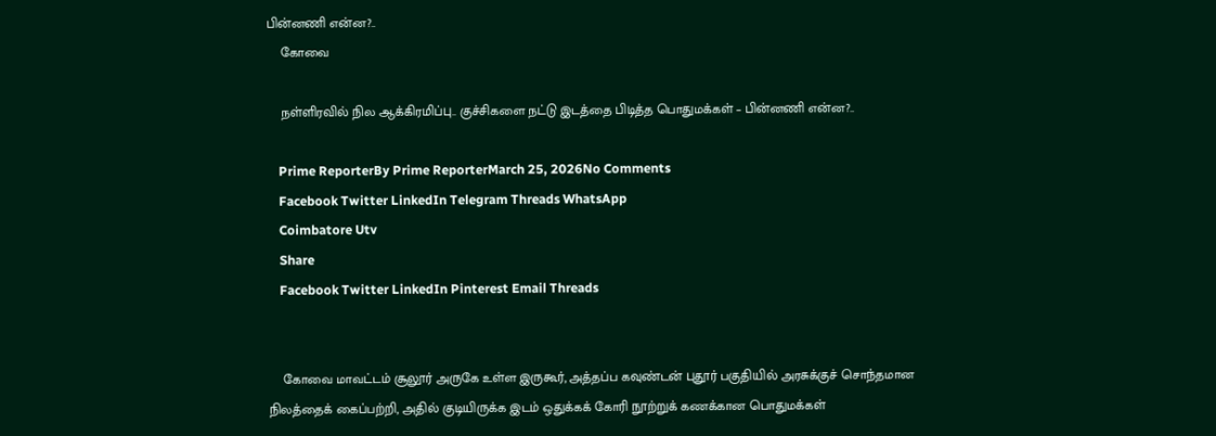பின்னணி என்ன?..
    கோவை

    நள்ளிரவில் நில ஆக்கிரமிப்பு.. குச்சிகளை நட்டு இடத்தை பிடித்த பொதுமக்கள் – பின்னணி என்ன?..

    Prime ReporterBy Prime ReporterMarch 25, 2026No Comments
    Facebook Twitter LinkedIn Telegram Threads WhatsApp
    Coimbatore Utv
    Share
    Facebook Twitter LinkedIn Pinterest Email Threads


    கோவை மாவட்டம் சூலூர் அருகே உள்ள இருகூர், அத்தப்ப கவுண்டன் புதூர் பகுதியில் அரசுக்குச் சொந்தமான நிலத்தைக் கைப்பற்றி, அதில் குடியிருக்க இடம் ஒதுக்கக் கோரி நூற்றுக் கணக்கான பொதுமக்கள்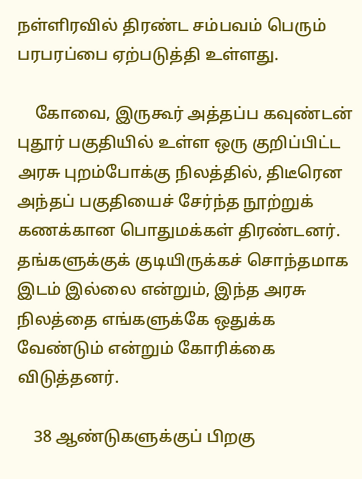நள்ளிரவில் திரண்ட சம்பவம் பெரும் பரபரப்பை ஏற்படுத்தி உள்ளது.

    கோவை, இருகூர் அத்தப்ப கவுண்டன் புதூர் பகுதியில் உள்ள ஒரு குறிப்பிட்ட அரசு புறம்போக்கு நிலத்தில், திடீரென அந்தப் பகுதியைச் சேர்ந்த நூற்றுக் கணக்கான பொதுமக்கள் திரண்டனர். தங்களுக்குக் குடியிருக்கச் சொந்தமாக இடம் இல்லை என்றும், இந்த அரசு நிலத்தை எங்களுக்கே ஒதுக்க வேண்டும் என்றும் கோரிக்கை விடுத்தனர்.

    38 ஆண்டுகளுக்குப் பிறகு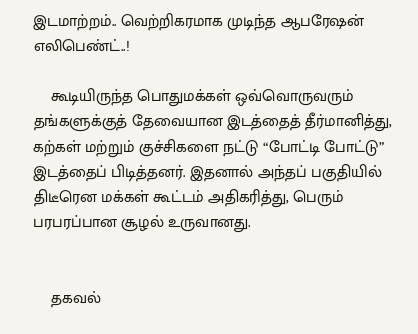இடமாற்றம்.. வெற்றிகரமாக முடிந்த ஆபரேஷன் எலிபெண்ட்..!

    கூடியிருந்த பொதுமக்கள் ஒவ்வொருவரும் தங்களுக்குத் தேவையான இடத்தைத் தீர்மானித்து, கற்கள் மற்றும் குச்சிகளை நட்டு “போட்டி போட்டு” இடத்தைப் பிடித்தனர். இதனால் அந்தப் பகுதியில் திடீரென மக்கள் கூட்டம் அதிகரித்து, பெரும் பரபரப்பான சூழல் உருவானது.


    தகவல்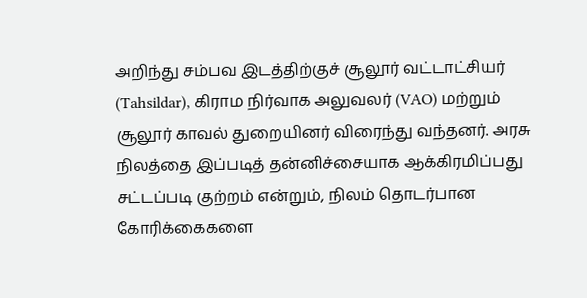அறிந்து சம்பவ இடத்திற்குச் சூலூர் வட்டாட்சியர் (Tahsildar), கிராம நிர்வாக அலுவலர் (VAO) மற்றும் சூலூர் காவல் துறையினர் விரைந்து வந்தனர். அரசு நிலத்தை இப்படித் தன்னிச்சையாக ஆக்கிரமிப்பது சட்டப்படி குற்றம் என்றும், நிலம் தொடர்பான கோரிக்கைகளை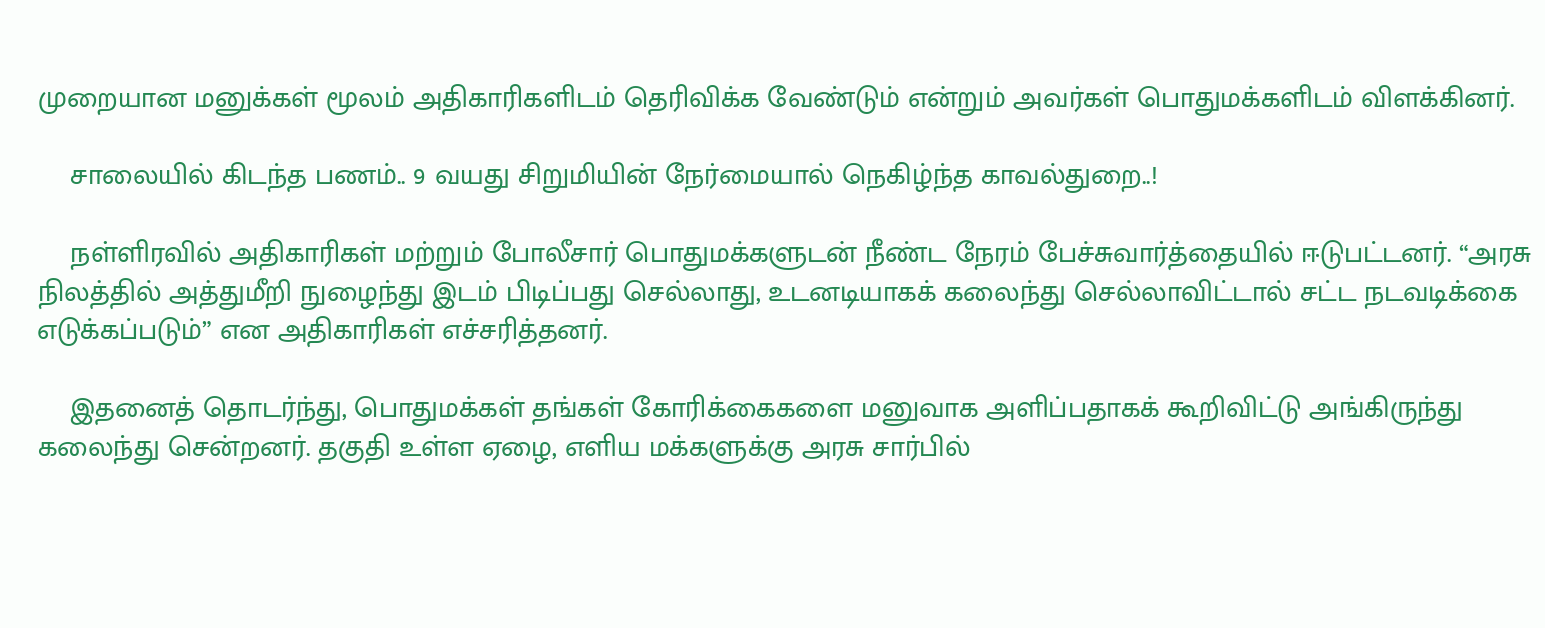முறையான மனுக்கள் மூலம் அதிகாரிகளிடம் தெரிவிக்க வேண்டும் என்றும் அவர்கள் பொதுமக்களிடம் விளக்கினர்.

    சாலையில் கிடந்த பணம்.. 9 வயது சிறுமியின் நேர்மையால் நெகிழ்ந்த காவல்துறை..!

    நள்ளிரவில் அதிகாரிகள் மற்றும் போலீசார் பொதுமக்களுடன் நீண்ட நேரம் பேச்சுவார்த்தையில் ஈடுபட்டனர். “அரசு நிலத்தில் அத்துமீறி நுழைந்து இடம் பிடிப்பது செல்லாது, உடனடியாகக் கலைந்து செல்லாவிட்டால் சட்ட நடவடிக்கை எடுக்கப்படும்” என அதிகாரிகள் எச்சரித்தனர்.

    இதனைத் தொடர்ந்து, பொதுமக்கள் தங்கள் கோரிக்கைகளை மனுவாக அளிப்பதாகக் கூறிவிட்டு அங்கிருந்து கலைந்து சென்றனர். தகுதி உள்ள ஏழை, எளிய மக்களுக்கு அரசு சார்பில்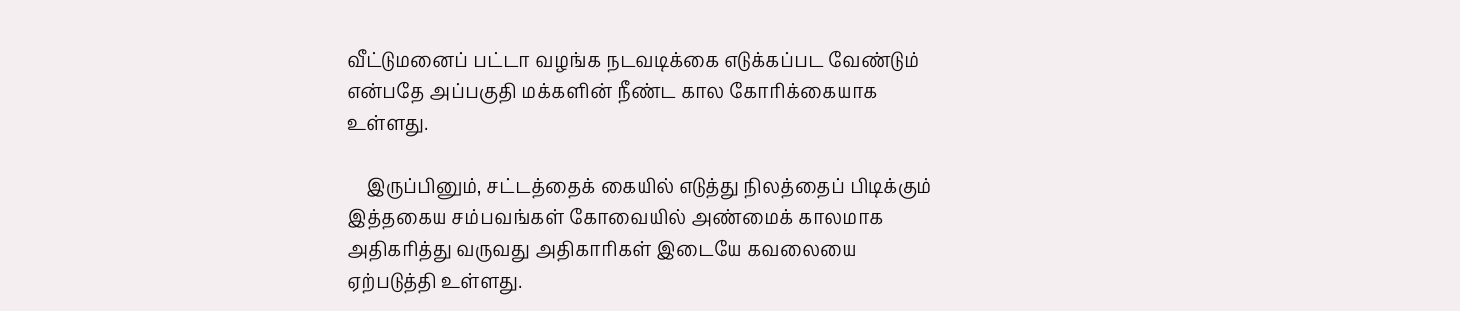வீட்டுமனைப் பட்டா வழங்க நடவடிக்கை எடுக்கப்பட வேண்டும் என்பதே அப்பகுதி மக்களின் நீண்ட கால கோரிக்கையாக உள்ளது.

    இருப்பினும், சட்டத்தைக் கையில் எடுத்து நிலத்தைப் பிடிக்கும் இத்தகைய சம்பவங்கள் கோவையில் அண்மைக் காலமாக அதிகரித்து வருவது அதிகாரிகள் இடையே கவலையை ஏற்படுத்தி உள்ளது.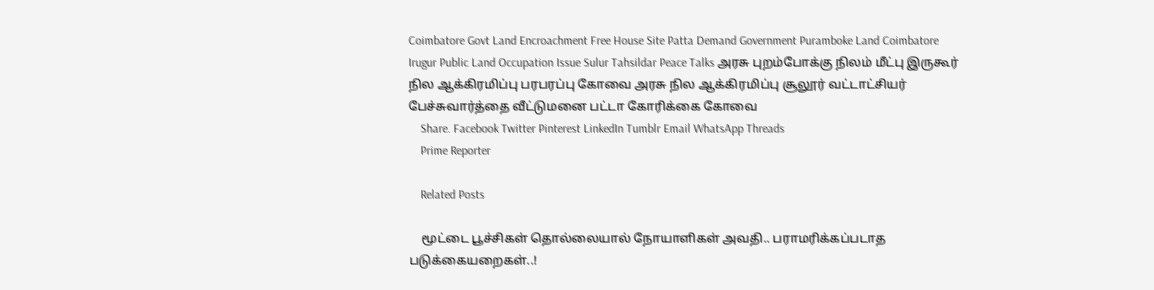Coimbatore Govt Land Encroachment Free House Site Patta Demand Government Puramboke Land Coimbatore Irugur Public Land Occupation Issue Sulur Tahsildar Peace Talks அரசு புறம்போக்கு நிலம் மீட்பு இருகூர் நில ஆக்கிரமிப்பு பரபரப்பு கோவை அரசு நில ஆக்கிரமிப்பு சூலூர் வட்டாட்சியர் பேச்சுவார்த்தை வீட்டுமனை பட்டா கோரிக்கை கோவை
    Share. Facebook Twitter Pinterest LinkedIn Tumblr Email WhatsApp Threads
    Prime Reporter

    Related Posts

    மூட்டை பூச்சிகள் தொல்லையால் நோயாளிகள் அவதி.. பராமரிக்கப்படாத படுக்கையறைகள்..!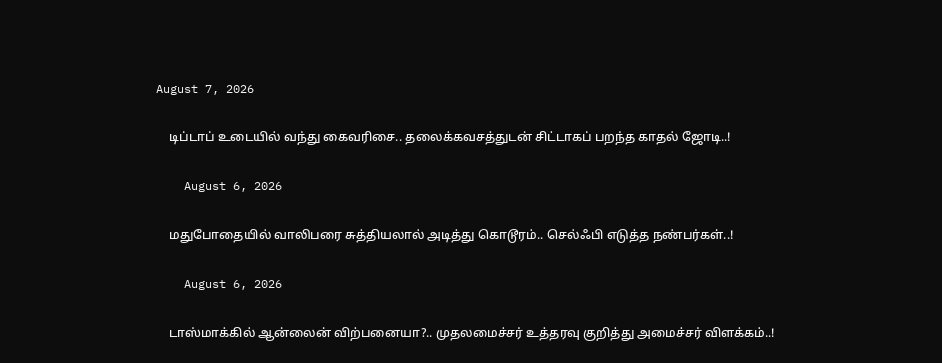August 7, 2026

    டிப்டாப் உடையில் வந்து கைவரிசை.. தலைக்கவசத்துடன் சிட்டாகப் பறந்த காதல் ஜோடி..!

    August 6, 2026

    மதுபோதையில் வாலிபரை சுத்தியலால் அடித்து கொடூரம்.. செல்ஃபி எடுத்த நண்பர்கள்..!

    August 6, 2026

    டாஸ்மாக்கில் ஆன்லைன் விற்பனையா?.. முதலமைச்சர் உத்தரவு குறித்து அமைச்சர் விளக்கம்..!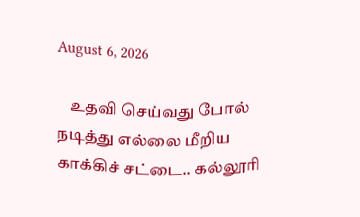August 6, 2026

    உதவி செய்வது போல் நடித்து எல்லை மீறிய காக்கிச் சட்டை.. கல்லூரி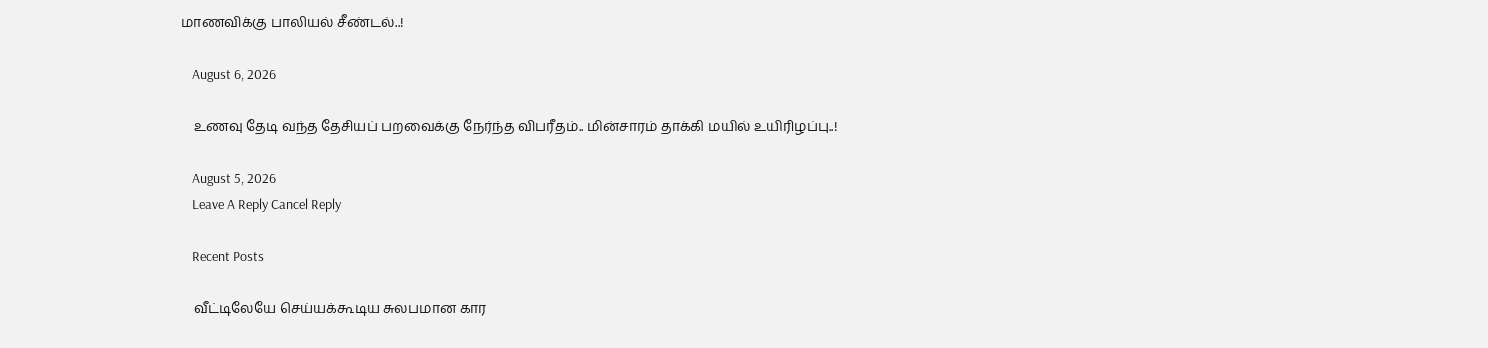மாணவிக்கு பாலியல் சீண்டல்..!

    August 6, 2026

    உணவு தேடி வந்த தேசியப் பறவைக்கு நேர்ந்த விபரீதம்.. மின்சாரம் தாக்கி மயில் உயிரிழப்பு..!

    August 5, 2026
    Leave A Reply Cancel Reply

    Recent Posts

    வீட்டிலேயே செய்யக்கூடிய சுலபமான கார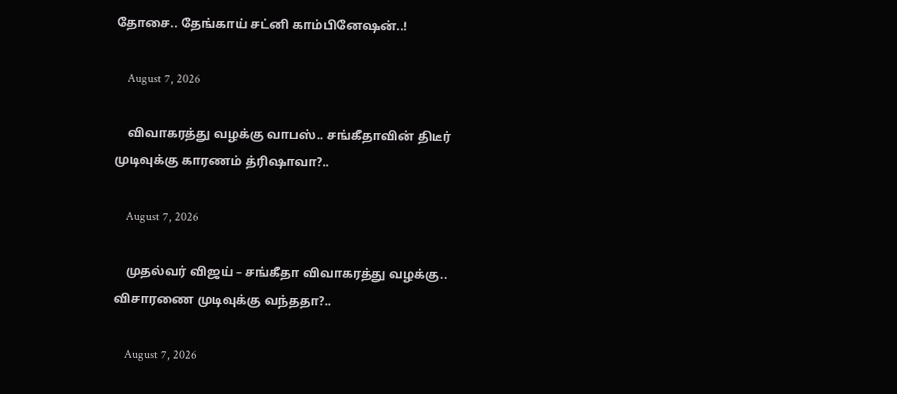தோசை.. தேங்காய் சட்னி காம்பினேஷன்..!

    August 7, 2026

    விவாகரத்து வழக்கு வாபஸ்.. சங்கீதாவின் திடீர் முடிவுக்கு காரணம் த்ரிஷாவா?..

    August 7, 2026

    முதல்வர் விஜய் – சங்கீதா விவாகரத்து வழக்கு.. விசாரணை முடிவுக்கு வந்ததா?..

    August 7, 2026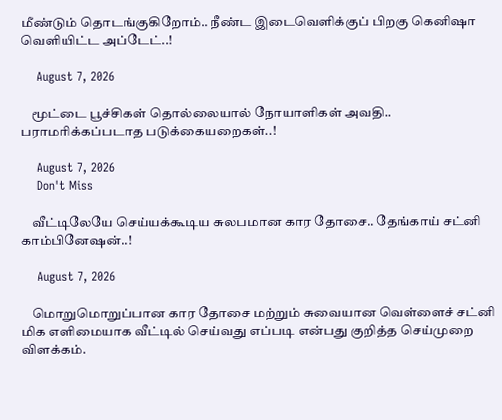மீண்டும் தொடங்குகிறோம்.. நீண்ட இடைவெளிக்குப் பிறகு கெனிஷா வெளியிட்ட அப்டேட்..!

    August 7, 2026

    மூட்டை பூச்சிகள் தொல்லையால் நோயாளிகள் அவதி.. பராமரிக்கப்படாத படுக்கையறைகள்..!

    August 7, 2026
    Don't Miss

    வீட்டிலேயே செய்யக்கூடிய சுலபமான கார தோசை.. தேங்காய் சட்னி காம்பினேஷன்..!

    August 7, 2026

    மொறுமொறுப்பான கார தோசை மற்றும் சுவையான வெள்ளைச் சட்னி மிக எளிமையாக வீட்டில் செய்வது எப்படி என்பது குறித்த செய்முறை விளக்கம்.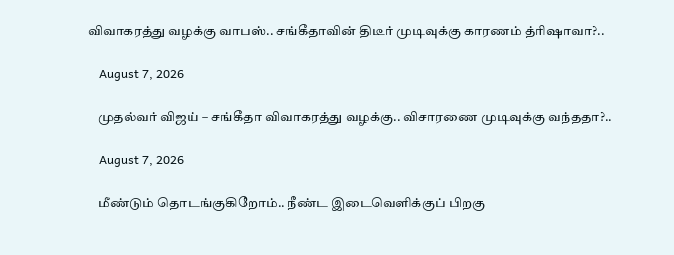விவாகரத்து வழக்கு வாபஸ்.. சங்கீதாவின் திடீர் முடிவுக்கு காரணம் த்ரிஷாவா?..

    August 7, 2026

    முதல்வர் விஜய் – சங்கீதா விவாகரத்து வழக்கு.. விசாரணை முடிவுக்கு வந்ததா?..

    August 7, 2026

    மீண்டும் தொடங்குகிறோம்.. நீண்ட இடைவெளிக்குப் பிறகு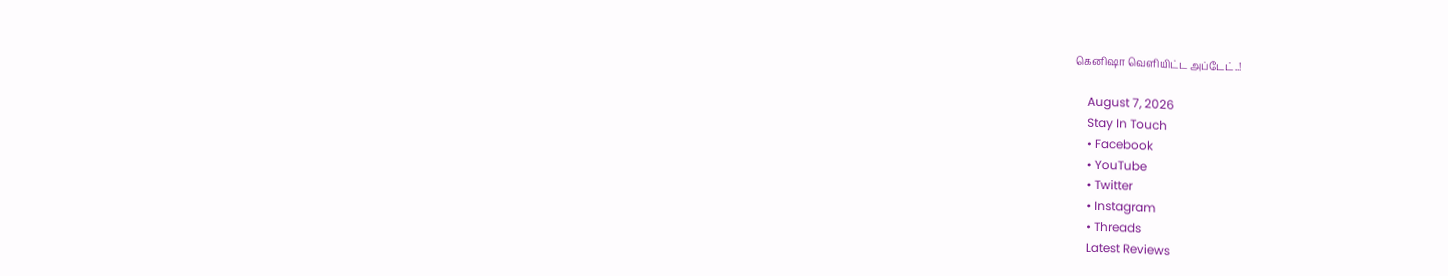கெனிஷா வெளியிட்ட அப்டேட்..!

    August 7, 2026
    Stay In Touch
    • Facebook
    • YouTube
    • Twitter
    • Instagram
    • Threads
    Latest Reviews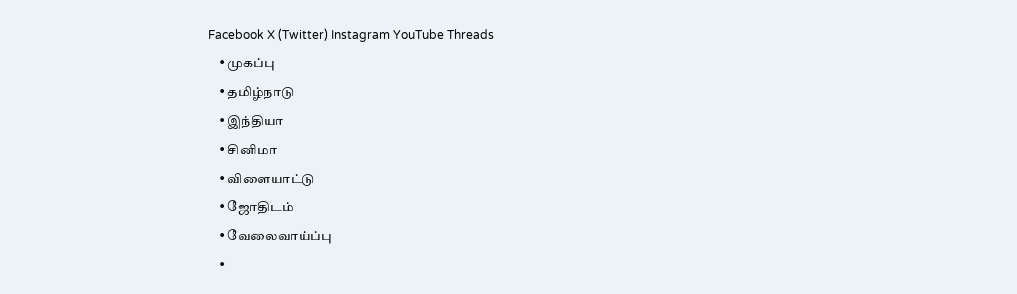Facebook X (Twitter) Instagram YouTube Threads
    • முகப்பு
    • தமிழ்நாடு
    • இந்தியா
    • சினிமா
    • விளையாட்டு
    • ஜோதிடம்
    • வேலைவாய்ப்பு
    •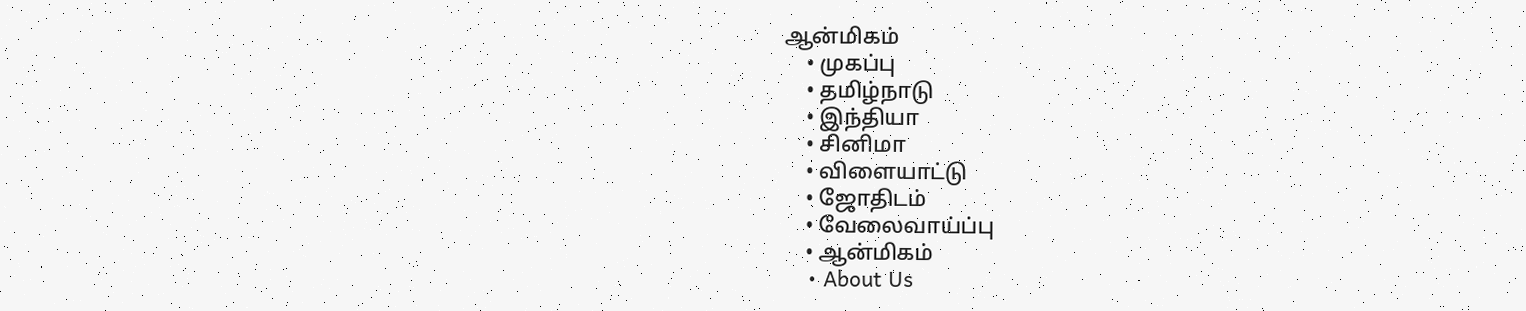ஆன்மிகம்
    • முகப்பு
    • தமிழ்நாடு
    • இந்தியா
    • சினிமா
    • விளையாட்டு
    • ஜோதிடம்
    • வேலைவாய்ப்பு
    • ஆன்மிகம்
    • About Us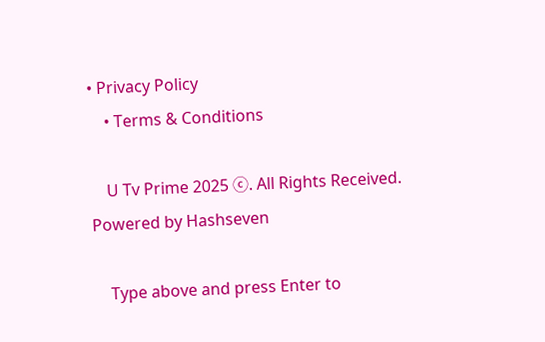• Privacy Policy
    • Terms & Conditions

    U Tv Prime 2025 ⓒ. All Rights Received.  Powered by Hashseven

    Type above and press Enter to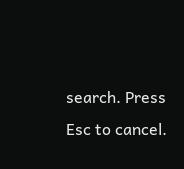search. Press Esc to cancel.